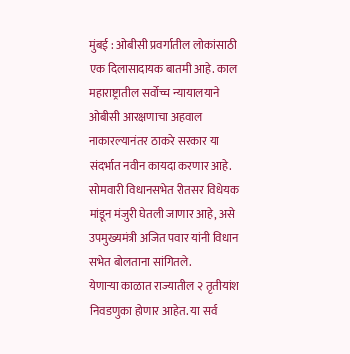मुंबई : ओबीसी प्रवर्गातील लोकांसाठी एक दिलासादायक बातमी आहे. काल महाराष्ट्रातील सर्वोच्च न्यायालयाने ओबीसी आरक्षणाचा अहवाल नाकारल्यानंतर ठाकरे सरकार या संदर्भात नवीन कायदा करणार आहे. सोमवारी विधानसभेत रीतसर विधेयक मांडून मंजुरी घेतली जाणार आहे, असे उपमुख्यमंत्री अजित पवार यांनी विधान सभेत बोलताना सांगितले.
येणाऱ्या काळात राज्यातील २ तृतीयांश निवडणुका होणार आहेत. या सर्व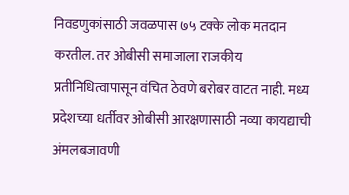निवडणुकांसाठी जवळपास ७५ टक्के लोक मतदान करतील. तर ओबीसी समाजाला राजकीय प्रतीनिधित्वापासून वंचित ठेवणे बरोबर वाटत नाही. मध्य प्रदेशच्या धर्तीवर ओबीसी आरक्षणासाठी नव्या कायद्याची अंमलबजावणी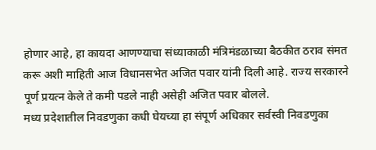होणार आहे, हा कायदा आणण्याचा संध्याकाळी मंत्रिमंडळाच्या बैठकीत ठराव संमत करू अशी माहिती आज विधानसभेत अजित पवार यांनी दिली आहे. राज्य सरकारने पूर्ण प्रयत्न केले ते कमी पडले नाही असेही अजित पवार बोलले.
मध्य प्रदेशातील निवडणुका कधी घेयच्या हा संपूर्ण अधिकार सर्वस्वी निवडणुका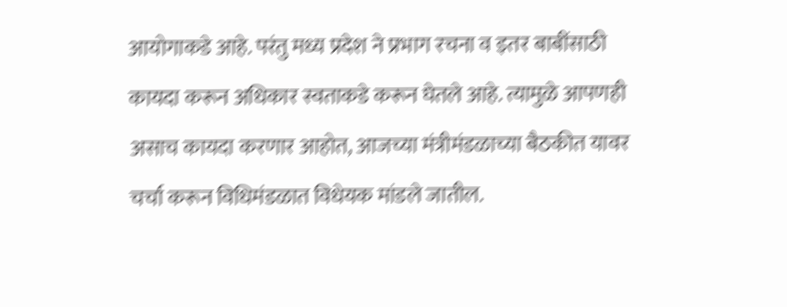आयोगाकडे आहे. परंतु मध्य प्रदेश ने प्रभाग रचना व इतर बाबींसाठी कायदा करून अधिकार स्वताकडे करून घेतले आहे. त्यामुळे आपणही असाच कायदा करणार आहोत, आजच्या मंत्रीमंडळाच्या बैठकीत यावर चर्चा करून विधिमंडळात विधेयक मांडले जातील.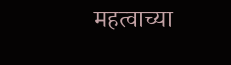महत्वाच्या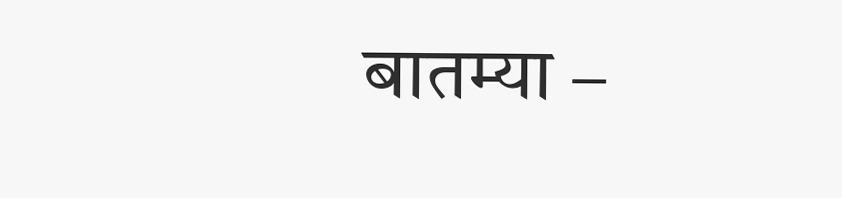बातम्या –